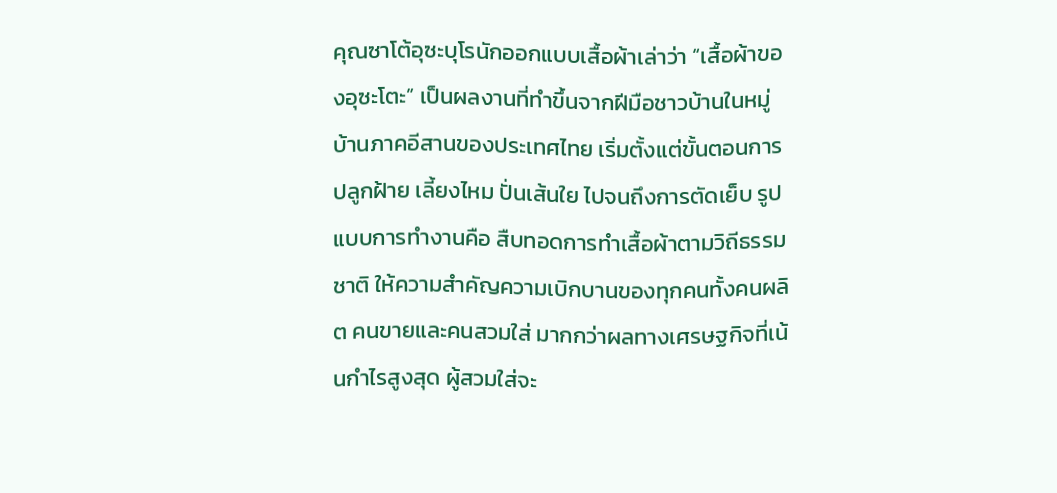คุณซาโต้อุซะบุโรนักออกแบบเสื้อผ้าเล่าว่า “เสื้อผ้าของอุซะโตะ” เป็นผลงานที่ทำขึ้นจากฝีมือชาวบ้านในหมู่บ้านภาคอีสานของประเทศไทย เริ่มตั้งแต่ขั้นตอนการปลูกฝ้าย เลี้ยงไหม ปั่นเส้นใย ไปจนถึงการตัดเย็บ รูปแบบการทำงานคือ สืบทอดการทำเสื้อผ้าตามวิถีธรรมชาติ ให้ความสำคัญความเบิกบานของทุกคนทั้งคนผลิต คนขายและคนสวมใส่ มากกว่าผลทางเศรษฐกิจที่เน้นกำไรสูงสุด ผู้สวมใส่จะ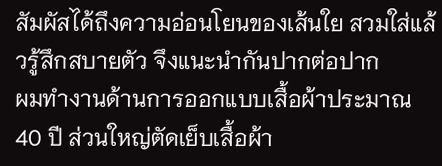สัมผัสได้ถึงความอ่อนโยนของเส้นใย สวมใส่แล้วรู้สึกสบายตัว จึงแนะนำกันปากต่อปาก
ผมทำงานด้านการออกแบบเสื้อผ้าประมาณ 40 ปี ส่วนใหญ่ตัดเย็บเสื้อผ้า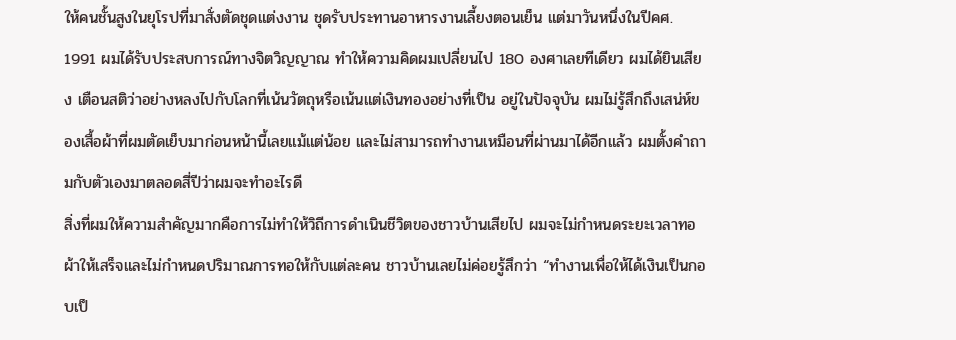ให้คนชั้นสูงในยุโรปที่มาสั่งตัดชุดแต่งงาน ชุดรับประทานอาหารงานเลี้ยงตอนเย็น แต่มาวันหนึ่งในปีคศ. 1991 ผมได้รับประสบการณ์ทางจิตวิญญาณ ทำให้ความคิดผมเปลี่ยนไป 180 องศาเลยทีเดียว ผมได้ยินเสียง เตือนสติว่าอย่างหลงไปกับโลกที่เน้นวัตถุหรือเน้นแต่เงินทองอย่างที่เป็น อยู่ในปัจจุบัน ผมไม่รู้สึกถึงเสน่ห์ของเสื้อผ้าที่ผมตัดเย็บมาก่อนหน้านี้เลยแม้แต่น้อย และไม่สามารถทำงานเหมือนที่ผ่านมาได้อีกแล้ว ผมตั้งคำถามกับตัวเองมาตลอดสี่ปีว่าผมจะทำอะไรดี
สิ่งที่ผมให้ความสำคัญมากคือการไม่ทำให้วิถีการดำเนินชีวิตของชาวบ้านเสียไป ผมจะไม่กำหนดระยะเวลาทอผ้าให้เสร็จและไม่กำหนดปริมาณการทอให้กับแต่ละคน ชาวบ้านเลยไม่ค่อยรู้สึกว่า “ทำงานเพื่อให้ได้เงินเป็นกอบเป็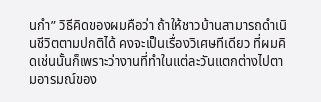นกำ” วิธีคิดของผมคือว่า ถ้าให้ชาวบ้านสามารถดำเนินชีวิตตามปกติได้ คงจะเป็นเรื่องวิเศษทีเดียว ที่ผมคิดเช่นนั้นก็เพราะว่างานที่ทำในแต่ละวันแตกต่างไปตามอารมณ์ของ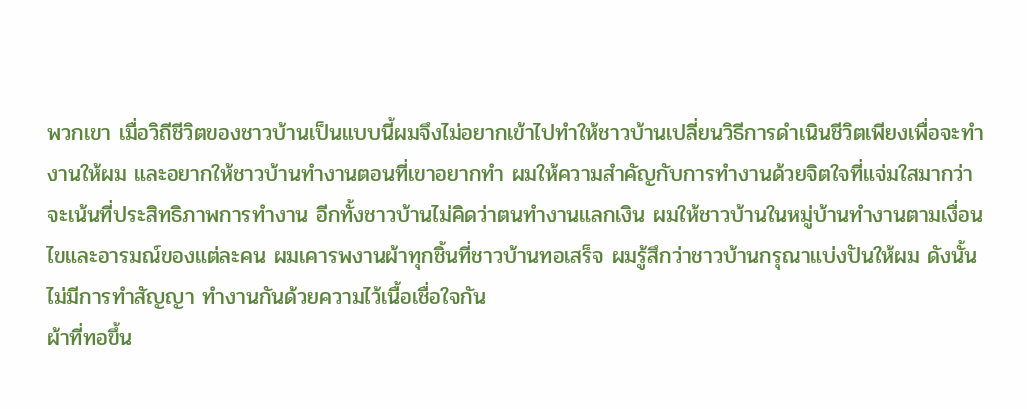พวกเขา เมื่อวิถีชีวิตของชาวบ้านเป็นแบบนี้ผมจึงไม่อยากเข้าไปทำให้ชาวบ้านเปลี่ยนวิธีการดำเนินชีวิตเพียงเพื่อจะทำงานให้ผม และอยากให้ชาวบ้านทำงานตอนที่เขาอยากทำ ผมให้ความสำคัญกับการทำงานด้วยจิตใจที่แจ่มใสมากว่าจะเน้นที่ประสิทธิภาพการทำงาน อีกทั้งชาวบ้านไม่คิดว่าตนทำงานแลกเงิน ผมให้ชาวบ้านในหมู่บ้านทำงานตามเงื่อนไขและอารมณ์ของแต่ละคน ผมเคารพงานผ้าทุกชิ้นที่ชาวบ้านทอเสร็จ ผมรู้สึกว่าชาวบ้านกรุณาแบ่งปันให้ผม ดังนั้นไม่มีการทำสัญญา ทำงานกันด้วยความไว้เนื้อเชื่อใจกัน
ผ้าที่ทอขึ้น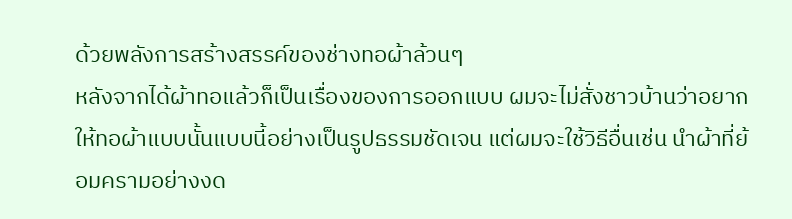ด้วยพลังการสร้างสรรค์ของช่างทอผ้าล้วนๆ
หลังจากได้ผ้าทอแล้วก็เป็นเรื่องของการออกแบบ ผมจะไม่สั่งชาวบ้านว่าอยากให้ทอผ้าแบบนั้นแบบนี้อย่างเป็นรูปธรรมชัดเจน แต่ผมจะใช้วิธีอื่นเช่น นำผ้าที่ย้อมครามอย่างงด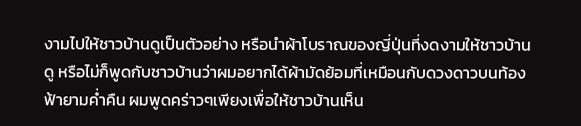งามไปให้ชาวบ้านดูเป็นตัวอย่าง หรือนำผ้าโบราณของญี่ปุ่นที่งดงามให้ชาวบ้านดู หรือไม่ก็พูดกับชาวบ้านว่าผมอยากได้ผ้ามัดย้อมที่เหมือนกับดวงดาวบนท้องฟ้ายามค่ำคืน ผมพูดคร่าวๆเพียงเพื่อให้ชาวบ้านเห็น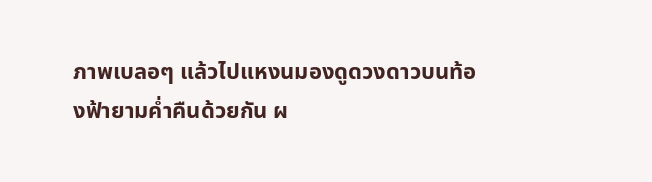ภาพเบลอๆ แล้วไปแหงนมองดูดวงดาวบนท้องฟ้ายามค่ำคืนด้วยกัน ผ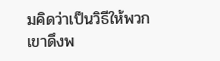มคิดว่าเป็นวิธีให้พวกเขาดึงพ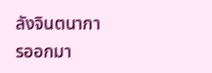ลังจินตนาการออกมา